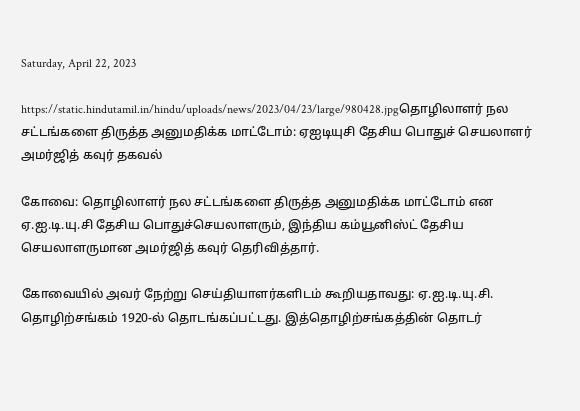Saturday, April 22, 2023

https://static.hindutamil.in/hindu/uploads/news/2023/04/23/large/980428.jpgதொழிலாளர் நல சட்டங்களை திருத்த அனுமதிக்க மாட்டோம்: ஏஐடியுசி தேசிய பொதுச் செயலாளர் அமர்ஜித் கவுர் தகவல்

கோவை: தொழிலாளர் நல சட்டங்களை திருத்த அனுமதிக்க மாட்டோம் என ஏ.ஐ.டி.யு.சி தேசிய பொதுச்செயலாளரும், இந்திய கம்யூனிஸ்ட் தேசிய செயலாளருமான அமர்ஜித் கவுர் தெரிவித்தார்.

கோவையில் அவர் நேற்று செய்தியாளர்களிடம் கூறியதாவது: ஏ.ஐ.டி.யு.சி. தொழிற்சங்கம் 1920-ல் தொடங்கப்பட்டது. இத்தொழிற்சங்கத்தின் தொடர்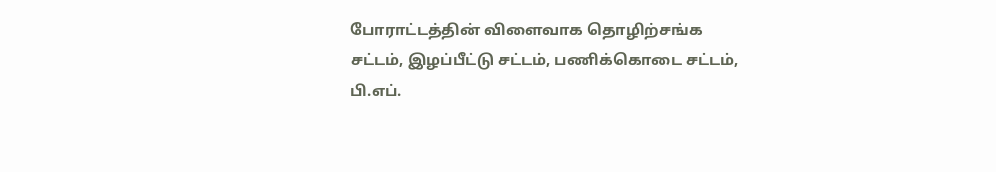போராட்டத்தின் விளைவாக தொழிற்சங்க சட்டம், இழப்பீட்டு சட்டம், பணிக்கொடை சட்டம், பி.எப்.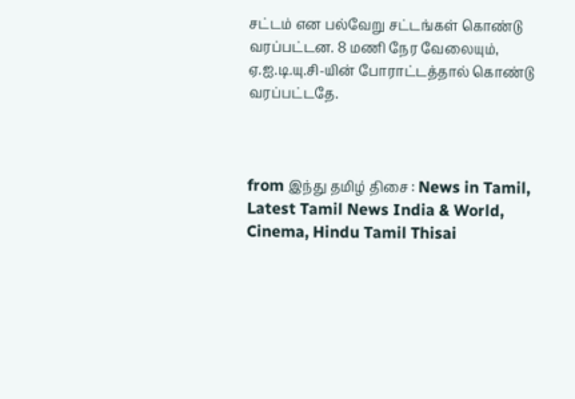சட்டம் என பல்வேறு சட்டங்கள் கொண்டு வரப்பட்டன. 8 மணி நேர வேலையும், ஏ.ஐ.டி.யு.சி-யின் போராட்டத்தால் கொண்டு வரப்பட்டதே.



from இந்து தமிழ் திசை : News in Tamil, Latest Tamil News India & World, Cinema, Hindu Tamil Thisai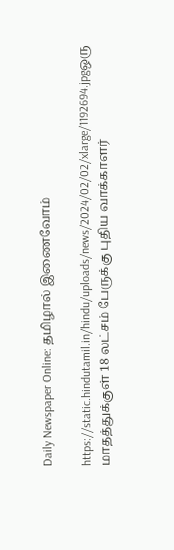Daily Newspaper Online: தமிழால் இணைவோம்

https://static.hindutamil.in/hindu/uploads/news/2024/02/02/xlarge/1192694.jpgஒரு மாதத்துக்குள் 18 லட்சம் பேருக்கு புதிய வாக்காளர்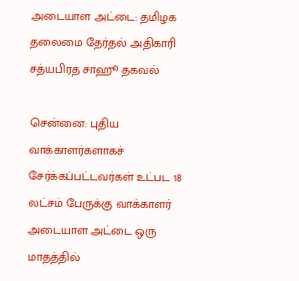அடையாள அட்டை: தமிழக தலைமை தேர்தல் அதிகாரி சத்யபிரத சாஹூ தகவல்

சென்னை: புதிய வாக்காளர்களாகச் சேர்க்கப்பட்டவர்கள் உட்பட 18 லட்சம் பேருக்கு வாக்காளர் அடையாள அட்டை ஒரு மாதத்தில்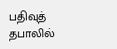பதிவுத் தபாலில்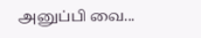அனுப்பி வை...